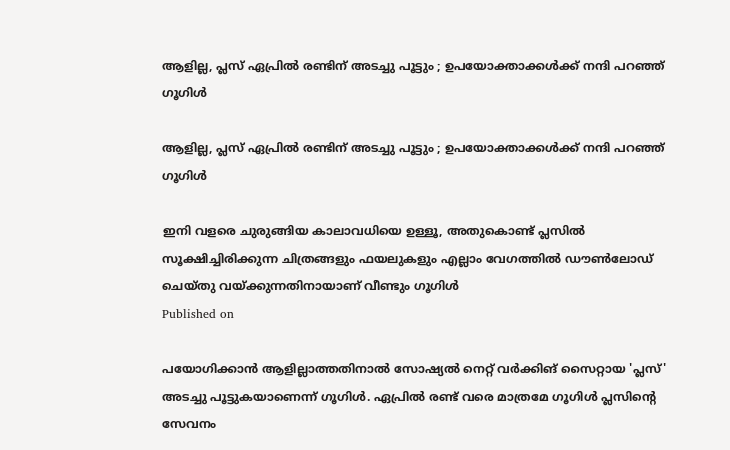ആളില്ല, പ്ലസ് ഏപ്രില്‍ രണ്ടിന് അടച്ചു പൂട്ടും ; ഉപയോക്താക്കള്‍ക്ക് നന്ദി പറഞ്ഞ് ഗൂഗിള്‍

ആളില്ല, പ്ലസ് ഏപ്രില്‍ രണ്ടിന് അടച്ചു പൂട്ടും ; ഉപയോക്താക്കള്‍ക്ക് നന്ദി പറഞ്ഞ് ഗൂഗിള്‍

ഇനി വളരെ ചുരുങ്ങിയ കാലാവധിയെ ഉള്ളൂ, അതുകൊണ്ട് പ്ലസില്‍ സൂക്ഷിച്ചിരിക്കുന്ന ചിത്രങ്ങളും ഫയലുകളും എല്ലാം വേഗത്തില്‍ ഡൗണ്‍ലോഡ് ചെയ്തു വയ്ക്കുന്നതിനായാണ് വീണ്ടും ഗൂഗിള്‍
Published on

പയോഗിക്കാന്‍ ആളില്ലാത്തതിനാല്‍ സോഷ്യല്‍ നെറ്റ് വര്‍ക്കിങ് സൈറ്റായ 'പ്ലസ്' അടച്ചു പൂട്ടുകയാണെന്ന് ഗൂഗിള്‍. ഏപ്രില്‍ രണ്ട് വരെ മാത്രമേ ഗൂഗിള്‍ പ്ലസിന്റെ സേവനം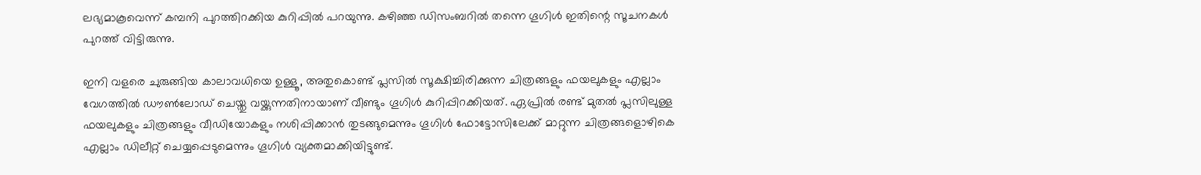ലഭ്യമാകൂവെന്ന് കമ്പനി പുറത്തിറക്കിയ കുറിപ്പില്‍ പറയുന്നു. കഴിഞ്ഞ ഡിസംബറില്‍ തന്നെ ഗൂഗിള്‍ ഇതിന്റെ സൂചനകള്‍ പുറത്ത് വിട്ടിരുന്നു.

ഇനി വളരെ ചുരുങ്ങിയ കാലാവധിയെ ഉള്ളൂ, അതുകൊണ്ട് പ്ലസില്‍ സൂക്ഷിച്ചിരിക്കുന്ന ചിത്രങ്ങളും ഫയലുകളും എല്ലാം വേഗത്തില്‍ ഡൗണ്‍ലോഡ് ചെയ്തു വയ്ക്കുന്നതിനായാണ് വീണ്ടും ഗൂഗിള്‍ കുറിപ്പിറക്കിയത്. ഏപ്രില്‍ രണ്ട് മുതല്‍ പ്ലസിലുള്ള ഫയലുകളും ചിത്രങ്ങളും വീഡിയോകളും നശിപ്പിക്കാന്‍ തുടങ്ങുമെന്നും ഗൂഗിള്‍ ഫോട്ടോസിലേക്ക് മാറ്റുന്ന ചിത്രങ്ങളൊഴികെ എല്ലാം ഡിലീറ്റ് ചെയ്യപ്പെടുമെന്നും ഗൂഗിള്‍ വ്യക്തമാക്കിയിട്ടുണ്ട്.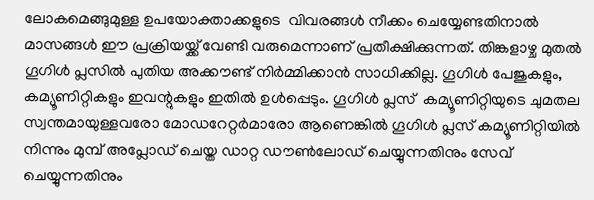ലോകമെങ്ങുമുള്ള ഉപയോക്താക്കളുടെ  വിവരങ്ങള്‍ നീക്കം ചെയ്യേണ്ടതിനാല്‍ മാസങ്ങള്‍ ഈ പ്രക്രിയയ്ക്ക് വേണ്ടി വരുമെന്നാണ് പ്രതീക്ഷിക്കുന്നത്. തിങ്കളാഴ്ച മുതല്‍ ഗൂഗിള്‍ പ്ലസില്‍ പുതിയ അക്കൗണ്ട് നിര്‍മ്മിക്കാന്‍ സാധിക്കില്ല. ഗൂഗിള്‍ പേജുകളും, കമ്യൂണിറ്റികളും ഇവന്റുകളും ഇതില്‍ ഉള്‍പ്പെടും. ഗൂഗിള്‍ പ്ലസ്  കമ്യൂണിറ്റിയുടെ ചുമതല സ്വന്തമായുള്ളവരോ മോഡറേറ്റര്‍മാരോ ആണെങ്കില്‍ ഗൂഗിള്‍ പ്ലസ് കമ്യൂണിറ്റിയില്‍ നിന്നും മുമ്പ് അപ്ലോഡ് ചെയ്ത ഡാറ്റ ഡൗണ്‍ലോഡ് ചെയ്യുന്നതിനും സേവ് ചെയ്യുന്നതിനും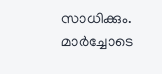സാധിക്കും. മാര്‍ച്ചോടെ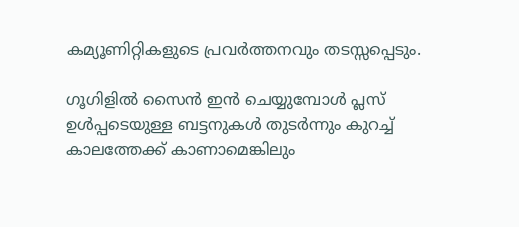കമ്യൂണിറ്റികളുടെ പ്രവര്‍ത്തനവും തടസ്സപ്പെടും.

ഗൂഗിളില്‍ സൈന്‍ ഇന്‍ ചെയ്യുമ്പോള്‍ പ്ലസ് ഉള്‍പ്പടെയുള്ള ബട്ടനുകള്‍ തുടര്‍ന്നും കുറച്ച് കാലത്തേക്ക് കാണാമെങ്കിലും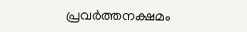പ്രവര്‍ത്തനക്ഷമം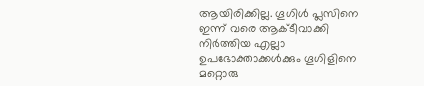ആയിരിക്കില്ല. ഗൂഗിള്‍ പ്ലസിനെ ഇന്ന് വരെ ആക്ടീവാക്കി നിര്‍ത്തിയ എല്ലാ ഉപഭോക്താക്കള്‍ക്കും ഗൂഗിളിനെ മറ്റൊരു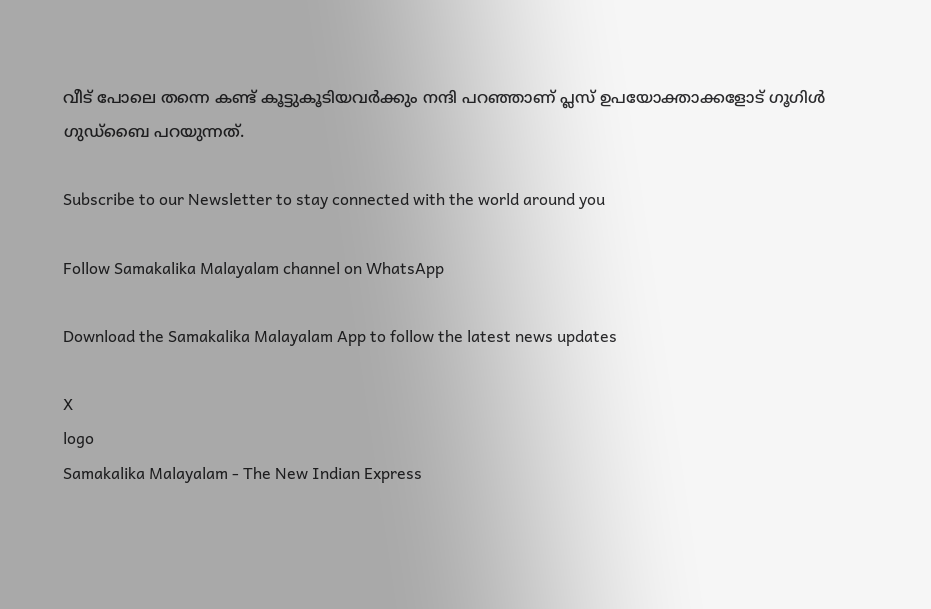വീട് പോലെ തന്നെ കണ്ട് കൂട്ടുകൂടിയവര്‍ക്കും നന്ദി പറഞ്ഞാണ് പ്ലസ് ഉപയോക്താക്കളോട് ഗൂഗിള്‍ ഗുഡ്‌ബൈ പറയുന്നത്.

Subscribe to our Newsletter to stay connected with the world around you

Follow Samakalika Malayalam channel on WhatsApp

Download the Samakalika Malayalam App to follow the latest news updates

X
logo
Samakalika Malayalam - The New Indian Express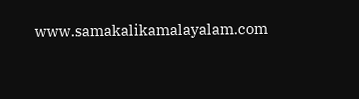www.samakalikamalayalam.com